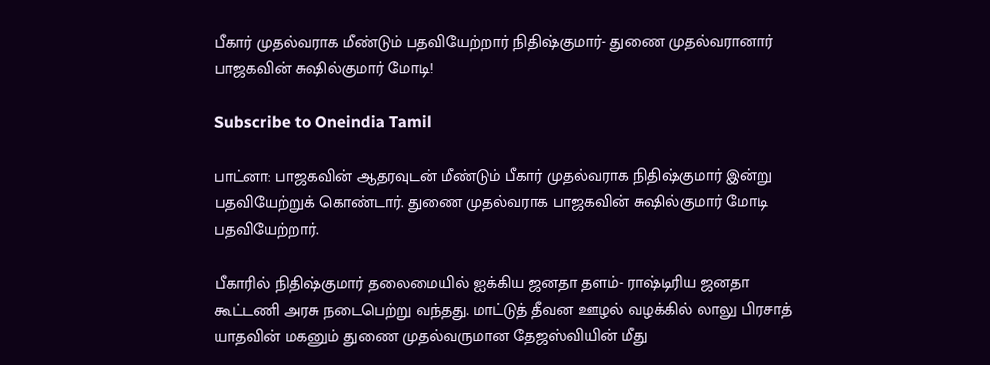பீகார் முதல்வராக மீண்டும் பதவியேற்றார் நிதிஷ்குமார்- துணை முதல்வரானார் பாஜகவின் சுஷில்குமார் மோடி!

Subscribe to Oneindia Tamil

பாட்னா: பாஜகவின் ஆதரவுடன் மீண்டும் பீகார் முதல்வராக நிதிஷ்குமார் இன்று பதவியேற்றுக் கொண்டார். துணை முதல்வராக பாஜகவின் சுஷில்குமார் மோடி பதவியேற்றார்.

பீகாரில் நிதிஷ்குமார் தலைமையில் ஐக்கிய ஜனதா தளம்- ராஷ்டிரிய ஜனதா கூட்டணி அரசு நடைபெற்று வந்தது. மாட்டுத் தீவன ஊழல் வழக்கில் லாலு பிரசாத் யாதவின் மகனும் துணை முதல்வருமான தேஜஸ்வியின் மீது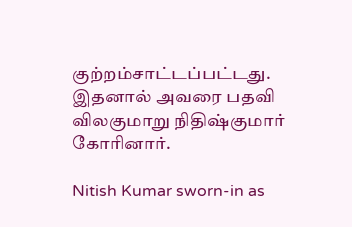குற்றம்சாட்டப்பட்டது. இதனால் அவரை பதவி விலகுமாறு நிதிஷ்குமார் கோரினார்.

Nitish Kumar sworn-in as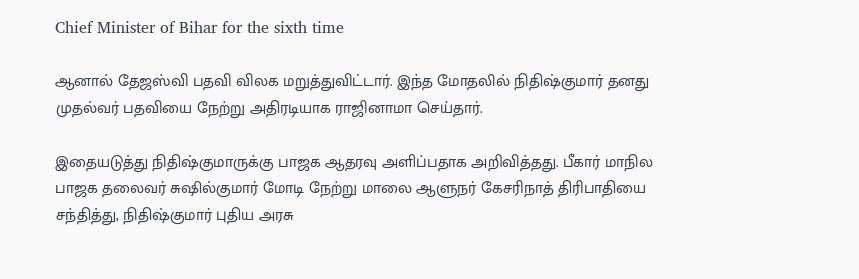Chief Minister of Bihar for the sixth time

ஆனால் தேஜஸ்வி பதவி விலக மறுத்துவிட்டார். இந்த மோதலில் நிதிஷ்குமார் தனது முதல்வர் பதவியை நேற்று அதிரடியாக ராஜினாமா செய்தார்.

இதையடுத்து நிதிஷ்குமாருக்கு பாஜக ஆதரவு அளிப்பதாக அறிவித்தது. பீகார் மாநில பாஜக தலைவர் சுஷில்குமார் மோடி நேற்று மாலை ஆளுநர் கேசரிநாத் திரிபாதியை சந்தித்து, நிதிஷ்குமார் புதிய அரசு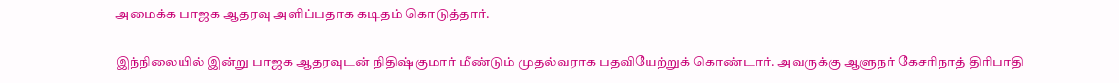அமைக்க பாஜக ஆதரவு அளிப்பதாக கடிதம் கொடுத்தார்.

இந்நிலையில் இன்று பாஜக ஆதரவுடன் நிதிஷ்குமார் மீண்டும் முதல்வராக பதவியேற்றுக் கொண்டார். அவருக்கு ஆளுநர் கேசரிநாத் திரிபாதி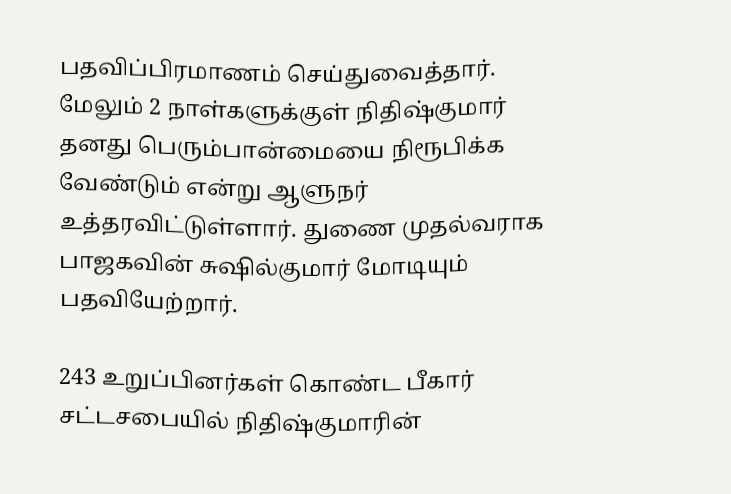பதவிப்பிரமாணம் செய்துவைத்தார். மேலும் 2 நாள்களுக்குள் நிதிஷ்குமார் தனது பெரும்பான்மையை நிரூபிக்க வேண்டும் என்று ஆளுநர் உத்தரவிட்டுள்ளார். துணை முதல்வராக பாஜகவின் சுஷில்குமார் மோடியும் பதவியேற்றார்.

243 உறுப்பினர்கள் கொண்ட பீகார் சட்டசபையில் நிதிஷ்குமாரின்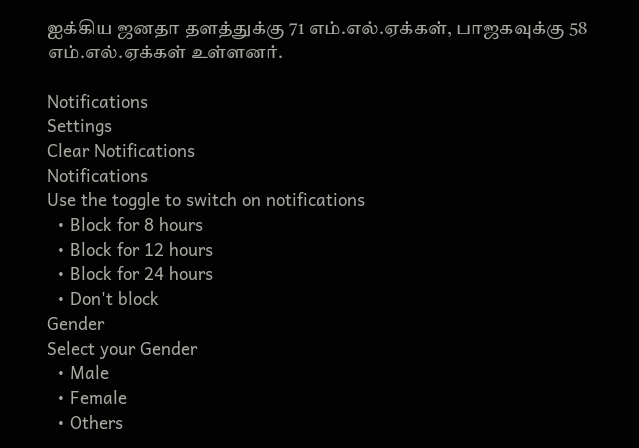ஐக்கிய ஜனதா தளத்துக்கு 71 எம்.எல்.ஏக்கள், பாஜகவுக்கு 58 எம்.எல்.ஏக்கள் உள்ளனர்.

Notifications
Settings
Clear Notifications
Notifications
Use the toggle to switch on notifications
  • Block for 8 hours
  • Block for 12 hours
  • Block for 24 hours
  • Don't block
Gender
Select your Gender
  • Male
  • Female
  • Others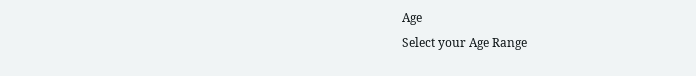Age
Select your Age Range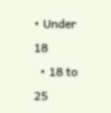• Under 18
  • 18 to 25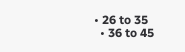• 26 to 35
  • 36 to 45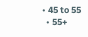• 45 to 55
  • 55+